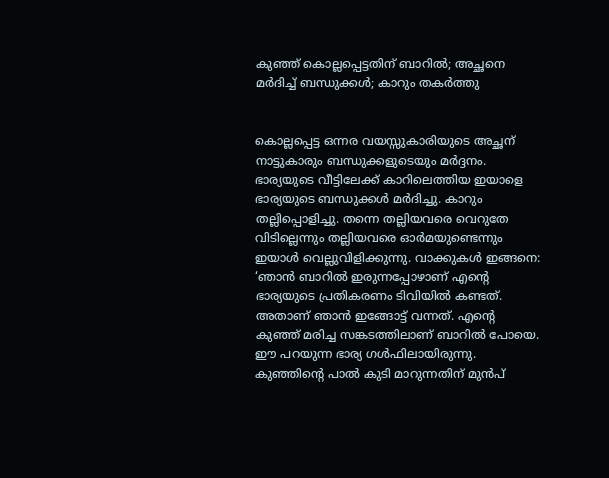കുഞ്ഞ് കൊല്ലപ്പെട്ടതിന് ബാറിൽ; അച്ഛനെ മർദിച്ച് ബന്ധുക്കൾ; കാറും തകര്‍ത്തു


കൊല്ലപ്പെട്ട ഒന്നര വയസ്സുകാരിയുടെ അച്ഛന് നാട്ടുകാരും ബന്ധുക്കളുടെയും മര്‍ദ്ദനം. ഭാര്യയുടെ വീട്ടിലേക്ക് കാറിലെത്തിയ ഇയാളെ ഭാര്യയുടെ ബന്ധുക്കൾ മർദിച്ചു. കാറും തല്ലിപ്പൊളിച്ചു. തന്നെ തല്ലിയവരെ വെറുതേ വിടില്ലെന്നും തല്ലിയവരെ ഓർമയുണ്ടെന്നും ഇയാൾ വെല്ലുവിളിക്കുന്നു. വാക്കുകള്‍ ഇങ്ങനെ: ‘ഞാൻ ബാറിൽ ഇരുന്നപ്പോഴാണ് എന്റെ ഭാര്യയുടെ പ്രതികരണം ടിവിയിൽ കണ്ടത്. അതാണ് ‍ഞാൻ ഇങ്ങോട്ട് വന്നത്. എന്റെ കുഞ്ഞ് മരിച്ച സങ്കടത്തിലാണ് ബാറിൽ പോയെ. ഈ പറയുന്ന ഭാര്യ ഗൾഫിലായിരുന്നു. കുഞ്ഞിന്റെ പാൽ കുടി മാറുന്നതിന് മുൻപ്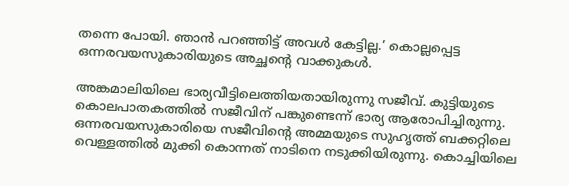തന്നെ പോയി. ഞാൻ പറഞ്ഞിട്ട് അവൾ കേട്ടില്ല.’ കൊല്ലപ്പെട്ട ഒന്നരവയസുകാരിയുടെ അച്ഛന്റെ വാക്കുകൾ.

അങ്കമാലിയിലെ ഭാര്യവീട്ടിലെത്തിയതായിരുന്നു സജീവ്. കുട്ടിയുടെ കൊലപാതകത്തില്‍ സജീവിന് പങ്കുണ്ടെന്ന് ഭാര്യ ആരോപിച്ചിരുന്നു. ഒന്നരവയസുകാരിയെ സജീവിന്‍റെ അമ്മയുടെ സുഹൃത്ത് ബക്കറ്റിലെ വെള്ളത്തില്‍ മുക്കി കൊന്നത് നാടിനെ നടുക്കിയിരുന്നു. കൊച്ചിയിലെ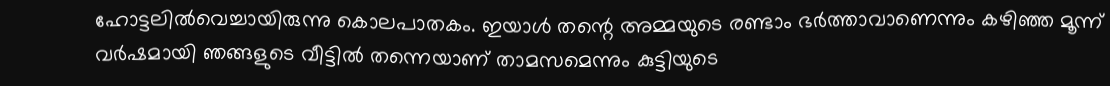ഹോട്ടലില്‍വെച്ചായിരുന്നു കൊലപാതകം. ഇയാൾ തന്റെ അമ്മയുടെ രണ്ടാം ഭർത്താവാണെന്നും കഴിഞ്ഞ മൂന്ന് വർഷമായി ഞങ്ങളുടെ വീട്ടിൽ തന്നെയാണ് താമസമെന്നും കുട്ടിയുടെ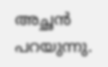അച്ഛൻ പറയുന്നു.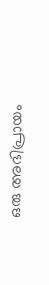ഒരു അഭിപ്രായം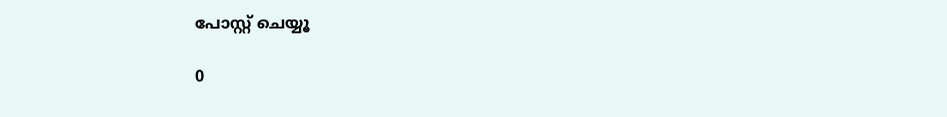പോസ്റ്റ് ചെയ്യൂ

0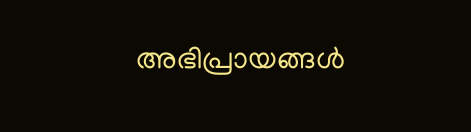അഭിപ്രായങ്ങള്‍